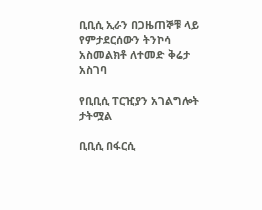ቢቢሲ ኢራን በጋዜጠኞቹ ላይ የምታደርሰውን ትንኮሳ አስመልክቶ ለተመድ ቅሬታ አስገባ

የቢቢሲ ፐርዢያን አገልግሎት
ታትሟል

ቢቢሲ በፋርሲ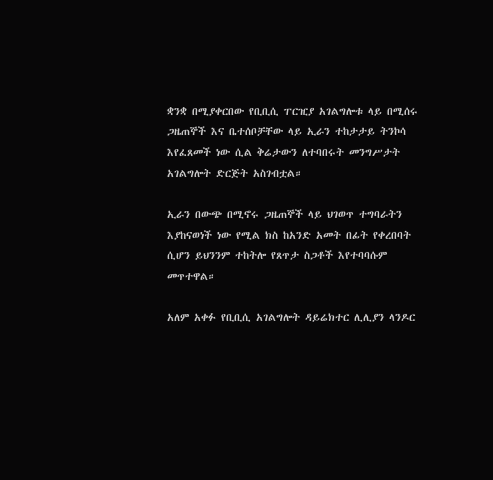ቋንቋ በሚያቀርበው የቢቢሲ ፐርዢያ አገልግሎቱ ላይ በሚሰሩ ጋዜጠኞች እና ቤተሰቦቻቸው ላይ ኢራን ተከታታይ ትንኮሳ እየፈጸመች ነው ሲል ቅሬታውን ለተባበሩት መንግሥታት አገልግሎት ድርጅት አስገብቷል።

ኢራን በውጭ በሚኖሩ ጋዜጠኞች ላይ ህገወጥ ተግባራትን እያከናወነች ነው የሚል ክስ ከአንድ አመት በፊት የቀረበባት ሲሆን ይህንንም ተከትሎ የጸጥታ ስጋቶች እየተባባሱም መጥተዋል።

አለም አቀፉ የቢቢሲ አገልግሎት ዳይሬክተር ሊሊያን ላንዶር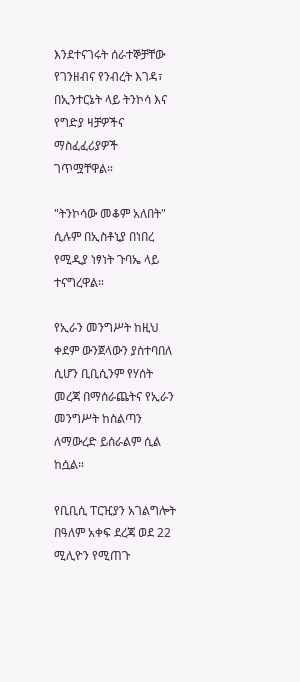እንደተናገሩት ሰራተኞቻቸው የገንዘብና የንብረት እገዳ፣ በኢንተርኔት ላይ ትንኮሳ እና የግድያ ዛቻዎችና ማስፈፈሪያዎች ገጥሟቸዋል።

"ትንኮሳው መቆም አለበት" ሲሉም በኢስቶኒያ በነበረ የሚዲያ ነፃነት ጉባኤ ላይ ተናግረዋል።

የኢራን መንግሥት ከዚህ ቀደም ውንጀላውን ያስተባበለ ሲሆን ቢቢሲንም የሃሰት መረጃ በማሰራጨትና የኢራን መንግሥት ከስልጣን ለማውረድ ይሰራልም ሲል ከሷል።

የቢቢሲ ፐርዢያን አገልግሎት በዓለም አቀፍ ደረጃ ወደ 22 ሚሊዮን የሚጠጉ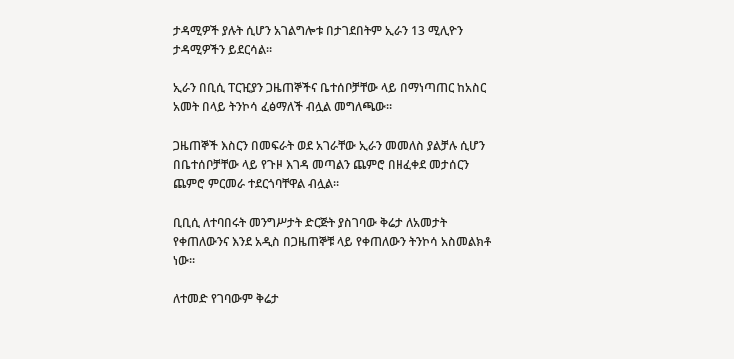ታዳሚዎች ያሉት ሲሆን አገልግሎቱ በታገደበትም ኢራን 13 ሚሊዮን ታዳሚዎችን ይደርሳል።

ኢራን በቢሲ ፐርዢያን ጋዜጠኞችና ቤተሰቦቻቸው ላይ በማነጣጠር ከአስር አመት በላይ ትንኮሳ ፈፅማለች ብሏል መግለጫው።

ጋዜጠኞች እስርን በመፍራት ወደ አገራቸው ኢራን መመለስ ያልቻሉ ሲሆን በቤተሰቦቻቸው ላይ የጉዞ እገዳ መጣልን ጨምሮ በዘፈቀደ መታሰርን ጨምሮ ምርመራ ተደርጎባቸዋል ብሏል።

ቢቢሲ ለተባበሩት መንግሥታት ድርጅት ያስገባው ቅሬታ ለአመታት የቀጠለውንና እንደ አዲስ በጋዜጠኞቹ ላይ የቀጠለውን ትንኮሳ አስመልክቶ ነው።

ለተመድ የገባውም ቅሬታ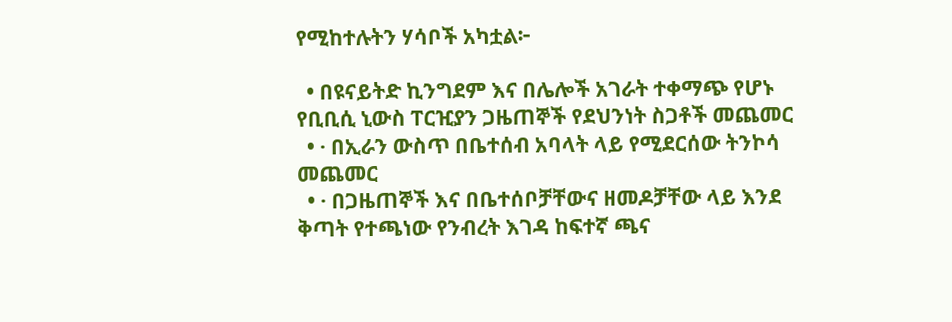የሚከተሉትን ሃሳቦች አካቷል፦

  • በዩናይትድ ኪንግደም እና በሌሎች አገራት ተቀማጭ የሆኑ የቢቢሲ ኒውስ ፐርዢያን ጋዜጠኞች የደህንነት ስጋቶች መጨመር
  • · በኢራን ውስጥ በቤተሰብ አባላት ላይ የሚደርሰው ትንኮሳ መጨመር
  • · በጋዜጠኞች እና በቤተሰቦቻቸውና ዘመዶቻቸው ላይ እንደ ቅጣት የተጫነው የንብረት እገዳ ከፍተኛ ጫና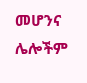መሆንና ሌሎችም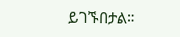ይገኙበታል።